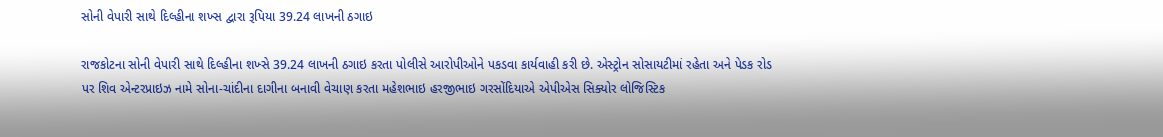સોની વેપારી સાથે દિલ્હીના શખ્સ દ્વારા રૂપિયા 39.24 લાખની ઠગાઇ

રાજકોટના સોની વેપારી સાથે દિલ્હીના શખ્સે 39.24 લાખની ઠગાઇ કરતા પોલીસે આરોપીઓને પકડવા કાર્યવાહી કરી છે. એસ્ટ્રોન સોસાયટીમાં રહેતા અને પેડક રોડ પર શિવ એન્ટરપ્રાઇઝ નામે સોના-ચાંદીના દાગીના બનાવી વેચાણ કરતા મહેશભાઇ હરજીભાઇ ગરસોંદિયાએ એપીએસ સિક્યોર લોજિસ્ટિક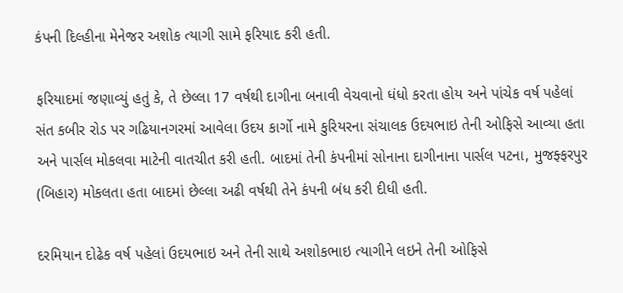કંપની દિલ્હીના મેનેજર અશોક ત્યાગી સામે ફરિયાદ કરી હતી.

ફરિયાદમાં જણાવ્યું હતું કે, તે છેલ્લા 17 વર્ષથી દાગીના બનાવી વેચવાનો ધંધો કરતા હોય અને પાંચેક વર્ષ પહેલાં સંત કબીર રોડ પર ગઢિયાનગરમાં આવેલા ઉદય કાર્ગો નામે કુરિયરના સંચાલક ઉદયભાઇ તેની ઓફિસે આવ્યા હતા અને પાર્સલ મોકલવા માટેની વાતચીત કરી હતી. બાદમાં તેની કંપનીમાં સોનાના દાગીનાના પાર્સલ પટના, મુજફ્ફરપુર (બિહાર) મોકલતા હતા બાદમાં છેલ્લા અઢી વર્ષથી તેને કંપની બંધ કરી દીધી હતી.

દરમિયાન દોઢેક વર્ષ પહેલાં ઉદયભાઇ અને તેની સાથે અશોકભાઇ ત્યાગીને લઇને તેની ઓફિસે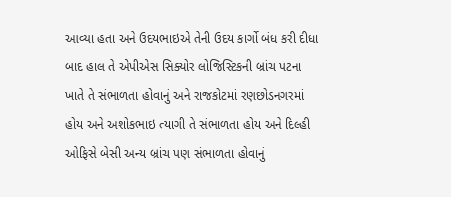આવ્યા હતા અને ઉદયભાઇએ તેની ઉદય કાર્ગો બંધ કરી દીધા બાદ હાલ તે એપીએસ સિક્યોર લોજિસ્ટિકની બ્રાંચ પટના ખાતે તે સંભાળતા હોવાનું અને રાજકોટમાં રણછોડનગરમાં હોય અને અશોકભાઇ ત્યાગી તે સંભાળતા હોય અને દિલ્હી ઓફિસે બેસી અન્ય બ્રાંચ પણ સંભાળતા હોવાનું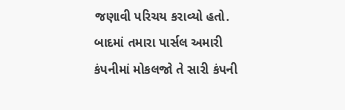જણાવી પરિચય કરાવ્યો હતો. બાદમાં તમારા પાર્સલ અમારી કંપનીમાં મોકલજો તે સારી કંપની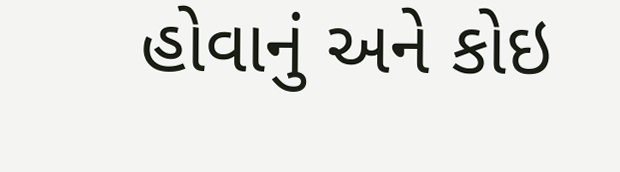હોવાનું અને કોઇ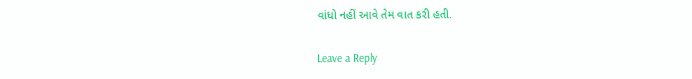વાંધો નહીં આવે તેમ વાત કરી હતી.

Leave a Reply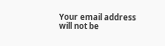Your email address will not be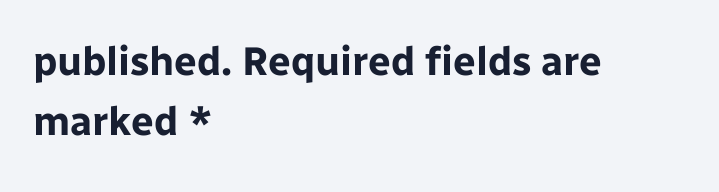published. Required fields are marked *